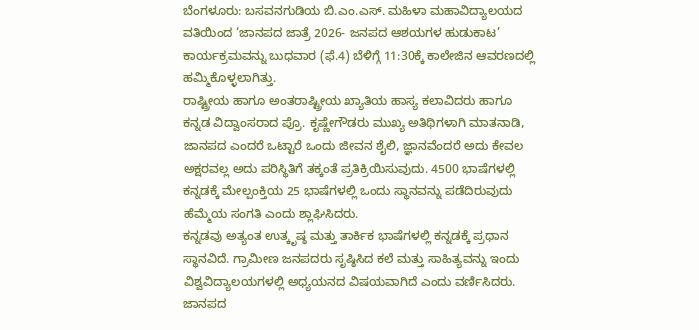ಬೆಂಗಳೂರು: ಬಸವನಗುಡಿಯ ಬಿ.ಎಂ.ಎಸ್. ಮಹಿಳಾ ಮಹಾವಿದ್ಯಾಲಯದ ವತಿಯಿಂದ ‘ಜಾನಪದ ಜಾತ್ರೆ 2026- ಜನಪದ ಆಶಯಗಳ ಹುಡುಕಾಟ’ ಕಾರ್ಯಕ್ರಮವನ್ನು ಬುಧವಾರ (ಫೆ.4) ಬೆಳಿಗ್ಗೆ 11:30ಕ್ಕೆ ಕಾಲೇಜಿನ ಆವರಣದಲ್ಲಿ ಹಮ್ಮಿಕೊಳ್ಳಲಾಗಿತ್ತು.
ರಾಷ್ಟ್ರೀಯ ಹಾಗೂ ಅಂತರಾಷ್ಟ್ರೀಯ ಖ್ಯಾತಿಯ ಹಾಸ್ಯ ಕಲಾವಿದರು ಹಾಗೂ ಕನ್ನಡ ವಿದ್ವಾಂಸರಾದ ಪ್ರೊ. ಕೃಷ್ಣೇಗೌಡರು ಮುಖ್ಯ ಅತಿಥಿಗಳಾಗಿ ಮಾತನಾಡಿ, ಜಾನಪದ ಎಂದರೆ ಒಟ್ಟಾರೆ ಒಂದು ಜೀವನ ಶೈಲಿ, ಜ್ಞಾನವೆಂದರೆ ಅದು ಕೇವಲ ಅಕ್ಷರವಲ್ಲ ಅದು ಪರಿಸ್ಥಿತಿಗೆ ತಕ್ಕಂತೆ ಪ್ರತಿಕ್ರಿಯಿಸುವುದು. 4500 ಭಾಷೆಗಳಲ್ಲಿ ಕನ್ನಡಕ್ಕೆ ಮೇಲ್ಪಂಕ್ತಿಯ 25 ಭಾಷೆಗಳಲ್ಲಿ ಒಂದು ಸ್ಥಾನವನ್ನು ಪಡೆದಿರುವುದು ಹೆಮ್ಮೆಯ ಸಂಗತಿ ಎಂದು ಶ್ಲಾಘಿಸಿದರು.
ಕನ್ನಡವು ಅತ್ಯಂತ ಉತ್ಕೃಷ್ಠ ಮತ್ತು ತಾರ್ಕಿಕ ಭಾಷೆಗಳಲ್ಲಿ ಕನ್ನಡಕ್ಕೆ ಪ್ರಧಾನ ಸ್ಥಾನವಿದೆ. ಗ್ರಾಮೀಣ ಜನಪದರು ಸೃಷ್ಠಿಸಿದ ಕಲೆ ಮತ್ತು ಸಾಹಿತ್ಯವನ್ನು ಇಂದು ವಿಶ್ವವಿದ್ಯಾಲಯಗಳಲ್ಲಿ ಅಧ್ಯಯನದ ವಿಷಯವಾಗಿದೆ ಎಂದು ವರ್ಣಿಸಿದರು. ಜಾನಪದ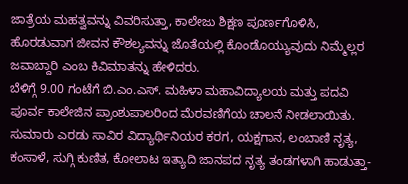ಜಾತ್ರೆಯ ಮಹತ್ವವನ್ನು ವಿವರಿಸುತ್ತಾ, ಕಾಲೇಜು ಶಿಕ್ಷಣ ಪೂರ್ಣಗೊಳಿಸಿ, ಹೊರಡುವಾಗ ಜೀವನ ಕೌಶಲ್ಯವನ್ನು ಜೊತೆಯಲ್ಲಿ ಕೊಂಡೊಯ್ಯುವುದು ನಿಮ್ಮೆಲ್ಲರ ಜವಾಬ್ದಾರಿ ಎಂಬ ಕಿವಿಮಾತನ್ನು ಹೇಳಿದರು.
ಬೆಳಿಗ್ಗೆ 9.00 ಗಂಟೆಗೆ ಬಿ.ಎಂ.ಎಸ್. ಮಹಿಳಾ ಮಹಾವಿದ್ಯಾಲಯ ಮತ್ತು ಪದವಿ ಪೂರ್ವ ಕಾಲೇಜಿನ ಪ್ರಾಂಶುಪಾಲರಿಂದ ಮೆರವಣಿಗೆಯ ಚಾಲನೆ ನೀಡಲಾಯಿತು. ಸುಮಾರು ಎರಡು ಸಾವಿರ ವಿದ್ಯಾರ್ಥಿನಿಯರ ಕರಗ, ಯಕ್ಷಗಾನ, ಲಂಬಾಣಿ ನೃತ್ಯ, ಕಂಸಾಳೆ, ಸುಗ್ಗಿ ಕುಣಿತ, ಕೋಲಾಟ ಇತ್ಯಾದಿ ಜಾನಪದ ನೃತ್ಯ ತಂಡಗಳಾಗಿ ಹಾಡುತ್ತಾ-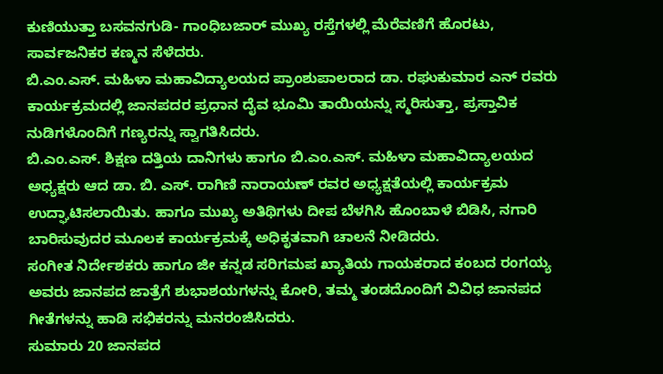ಕುಣಿಯುತ್ತಾ ಬಸವನಗುಡಿ- ಗಾಂಧಿಬಜಾರ್ ಮುಖ್ಯ ರಸ್ತೆಗಳಲ್ಲಿ ಮೆರೆವಣಿಗೆ ಹೊರಟು, ಸಾರ್ವಜನಿಕರ ಕಣ್ಮನ ಸೆಳೆದರು.
ಬಿ.ಎಂ.ಎಸ್. ಮಹಿಳಾ ಮಹಾವಿದ್ಯಾಲಯದ ಪ್ರಾಂಶುಪಾಲರಾದ ಡಾ. ರಘುಕುಮಾರ ಎನ್ ರವರು ಕಾರ್ಯಕ್ರಮದಲ್ಲಿ ಜಾನಪದರ ಪ್ರಧಾನ ದೈವ ಭೂಮಿ ತಾಯಿಯನ್ನು ಸ್ಮರಿಸುತ್ತಾ, ಪ್ರಸ್ತಾವಿಕ ನುಡಿಗಳೊಂದಿಗೆ ಗಣ್ಯರನ್ನು ಸ್ವಾಗತಿಸಿದರು.
ಬಿ.ಎಂ.ಎಸ್. ಶಿಕ್ಷಣ ದತ್ತಿಯ ದಾನಿಗಳು ಹಾಗೂ ಬಿ.ಎಂ.ಎಸ್. ಮಹಿಳಾ ಮಹಾವಿದ್ಯಾಲಯದ ಅಧ್ಯಕ್ಷರು ಆದ ಡಾ. ಬಿ. ಎಸ್. ರಾಗಿಣಿ ನಾರಾಯಣ್ ರವರ ಅಧ್ಯಕ್ಷತೆಯಲ್ಲಿ ಕಾರ್ಯಕ್ರಮ ಉದ್ಘಾಟಿಸಲಾಯಿತು. ಹಾಗೂ ಮುಖ್ಯ ಅತಿಥಿಗಳು ದೀಪ ಬೆಳಗಿಸಿ ಹೊಂಬಾಳೆ ಬಿಡಿಸಿ, ನಗಾರಿ ಬಾರಿಸುವುದರ ಮೂಲಕ ಕಾರ್ಯಕ್ರಮಕ್ಕೆ ಅಧಿಕೃತವಾಗಿ ಚಾಲನೆ ನೀಡಿದರು.
ಸಂಗೀತ ನಿರ್ದೇಶಕರು ಹಾಗೂ ಜೀ ಕನ್ನಡ ಸರಿಗಮಪ ಖ್ಯಾತಿಯ ಗಾಯಕರಾದ ಕಂಬದ ರಂಗಯ್ಯ ಅವರು ಜಾನಪದ ಜಾತ್ರೆಗೆ ಶುಭಾಶಯಗಳನ್ನು ಕೋರಿ, ತಮ್ಮ ತಂಡದೊಂದಿಗೆ ವಿವಿಧ ಜಾನಪದ ಗೀತೆಗಳನ್ನು ಹಾಡಿ ಸಭಿಕರನ್ನು ಮನರಂಜಿಸಿದರು.
ಸುಮಾರು 20 ಜಾನಪದ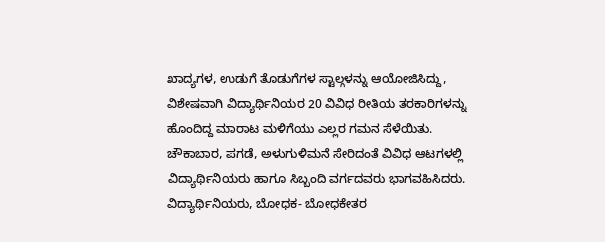ಖಾದ್ಯಗಳ, ಉಡುಗೆ ತೊಡುಗೆಗಳ ಸ್ಟಾಲ್ಗಳನ್ನು ಆಯೋಜಿಸಿದ್ದು, ವಿಶೇಷವಾಗಿ ವಿದ್ಯಾರ್ಥಿನಿಯರ 20 ವಿವಿಧ ರೀತಿಯ ತರಕಾರಿಗಳನ್ನು ಹೊಂದಿದ್ದ ಮಾರಾಟ ಮಳಿಗೆಯು ಎಲ್ಲರ ಗಮನ ಸೆಳೆಯಿತು.
ಚೌಕಾಬಾರ, ಪಗಡೆ, ಅಳುಗುಳಿಮನೆ ಸೇರಿದಂತೆ ವಿವಿಧ ಆಟಗಳಲ್ಲಿ ವಿದ್ಯಾರ್ಥಿನಿಯರು ಹಾಗೂ ಸಿಬ್ಬಂದಿ ವರ್ಗದವರು ಭಾಗವಹಿಸಿದರು.
ವಿದ್ಯಾರ್ಥಿನಿಯರು, ಬೋಧಕ- ಬೋಧಕೇತರ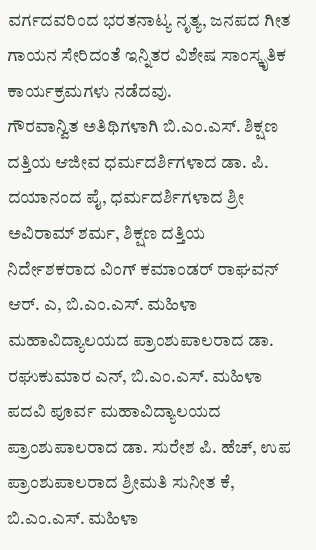ವರ್ಗದವರಿಂದ ಭರತನಾಟ್ಯ ನೃತ್ಯ, ಜನಪದ ಗೀತ ಗಾಯನ ಸೇರಿದಂತೆ ಇನ್ನಿತರ ವಿಶೇಷ ಸಾಂಸ್ಕೃತಿಕ ಕಾರ್ಯಕ್ರಮಗಳು ನಡೆದವು.
ಗೌರವಾನ್ವಿತ ಅತಿಥಿಗಳಾಗಿ ಬಿ.ಎಂ.ಎಸ್. ಶಿಕ್ಷಣ ದತ್ತಿಯ ಆಜೀವ ಧರ್ಮದರ್ಶಿಗಳಾದ ಡಾ. ಪಿ. ದಯಾನಂದ ಪೈ, ಧರ್ಮದರ್ಶಿಗಳಾದ ಶ್ರೀ ಅವಿರಾಮ್ ಶರ್ಮ, ಶಿಕ್ಷಣ ದತ್ತಿಯ ನಿರ್ದೇಶಕರಾದ ವಿಂಗ್ ಕಮಾಂಡರ್ ರಾಘವನ್ ಆರ್. ಎ, ಬಿ.ಎಂ.ಎಸ್. ಮಹಿಳಾ ಮಹಾವಿದ್ಯಾಲಯದ ಪ್ರಾಂಶುಪಾಲರಾದ ಡಾ. ರಘುಕುಮಾರ ಎನ್, ಬಿ.ಎಂ.ಎಸ್. ಮಹಿಳಾ ಪದವಿ ಪೂರ್ವ ಮಹಾವಿದ್ಯಾಲಯದ ಪ್ರಾಂಶುಪಾಲರಾದ ಡಾ. ಸುರೇಶ ಪಿ. ಹೆಚ್, ಉಪ ಪ್ರಾಂಶುಪಾಲರಾದ ಶ್ರೀಮತಿ ಸುನೀತ ಕೆ, ಬಿ.ಎಂ.ಎಸ್. ಮಹಿಳಾ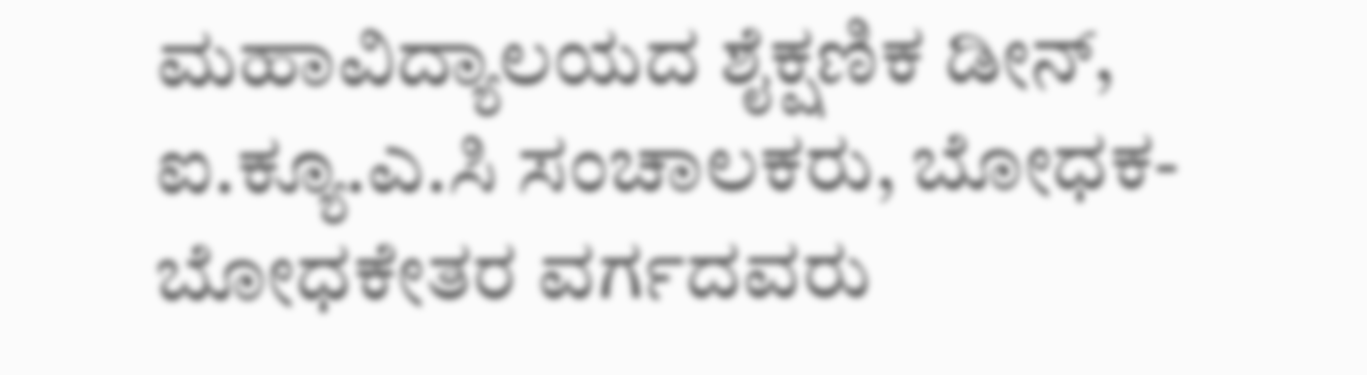ಮಹಾವಿದ್ಯಾಲಯದ ಶೈಕ್ಷಣಿಕ ಡೀನ್, ಐ.ಕ್ಯೂ.ಎ.ಸಿ ಸಂಚಾಲಕರು, ಬೋಧಕ- ಬೋಧಕೇತರ ವರ್ಗದವರು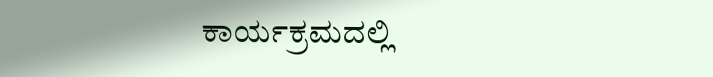ಕಾರ್ಯಕ್ರಮದಲ್ಲಿ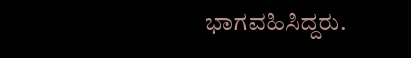ಭಾಗವಹಿಸಿದ್ದರು.